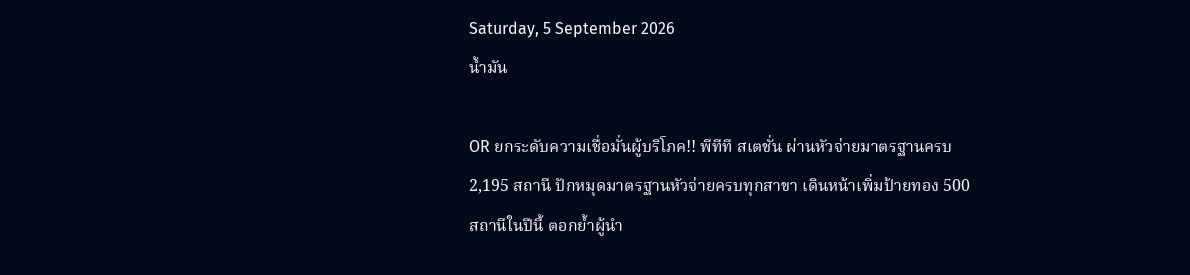Saturday, 5 September 2026
น้ำมัน

OR ยกระดับความเชื่อมั่นผู้บริโภค!! พีทีที สเตชั่น ผ่านหัวจ่ายมาตรฐานครบ 2,195 สถานี ปักหมุดมาตรฐานหัวจ่ายครบทุกสาขา เดินหน้าเพิ่มป้ายทอง 500 สถานีในปีนี้ ตอกย้ำผู้นำ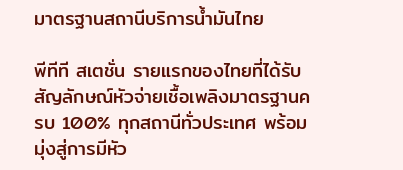มาตรฐานสถานีบริการน้ำมันไทย

พีทีที สเตชั่น รายแรกของไทยที่ได้รับสัญลักษณ์หัวจ่ายเชื้อเพลิงมาตรฐานครบ 100% ทุกสถานีทั่วประเทศ พร้อมมุ่งสู่การมีหัว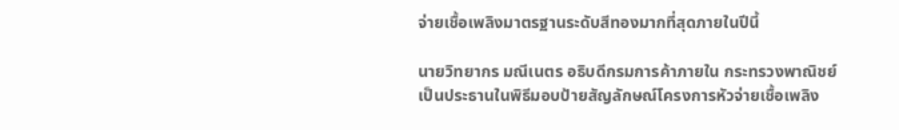จ่ายเชื้อเพลิงมาตรฐานระดับสีทองมากที่สุดภายในปีนี้

นายวิทยากร มณีเนตร อธิบดีกรมการค้าภายใน กระทรวงพาณิชย์ เป็นประธานในพิธีมอบป้ายสัญลักษณ์โครงการหัวจ่ายเชื้อเพลิง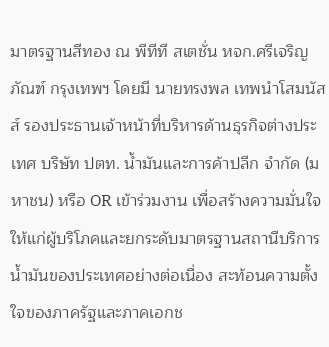มาตรฐานสีทอง ณ พีทีที สเตชั่น หจก.ศรีเจริญภัณฑ์ กรุงเทพฯ โดยมี นายทรงพล เทพนำโสมนัสส์ รองประธานเจ้าหน้าที่บริหารด้านธุรกิจต่างประเทศ บริษัท ปตท. น้ำมันและการค้าปลีก จำกัด (มหาชน) หรือ OR เข้าร่วมงาน เพื่อสร้างความมั่นใจให้แก่ผู้บริโภคและยกระดับมาตรฐานสถานีบริการน้ำมันของประเทศอย่างต่อเนื่อง สะท้อนความตั้งใจของภาครัฐและภาคเอกช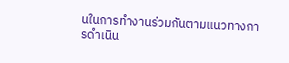นในการทำงานร่วมกันตามแนวทางการดำเนิน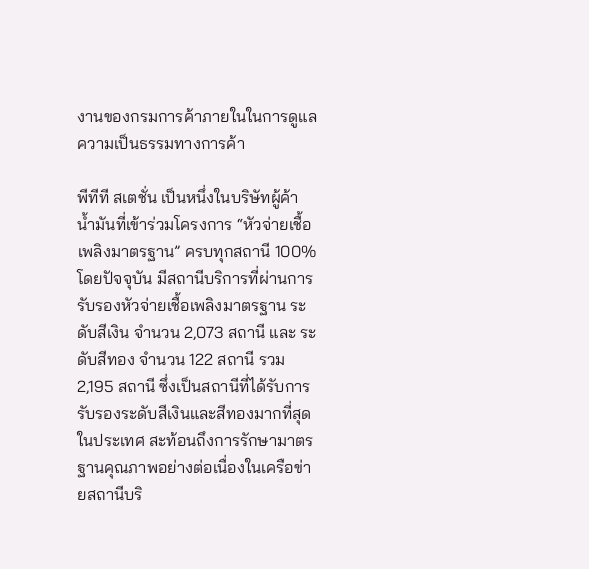งานของกรมการค้าภายในในการดูแลความเป็นธรรมทางการค้า

พีทีที สเตชั่น เป็นหนึ่งในบริษัทผู้ค้าน้ำมันที่เข้าร่วมโครงการ “หัวจ่ายเชื้อเพลิงมาตรฐาน” ครบทุกสถานี 100% โดยปัจจุบัน มีสถานีบริการที่ผ่านการรับรองหัวจ่ายเชื้อเพลิงมาตรฐาน ระดับสีเงิน จำนวน 2,073 สถานี และ ระดับสีทอง จำนวน 122 สถานี รวม 2,195 สถานี ซึ่งเป็นสถานีที่ได้รับการรับรองระดับสีเงินและสีทองมากที่สุดในประเทศ สะท้อนถึงการรักษามาตรฐานคุณภาพอย่างต่อเนื่องในเครือข่ายสถานีบริ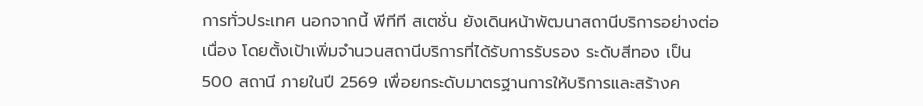การทั่วประเทศ นอกจากนี้ พีทีที สเตชั่น ยังเดินหน้าพัฒนาสถานีบริการอย่างต่อเนื่อง โดยตั้งเป้าเพิ่มจำนวนสถานีบริการที่ได้รับการรับรอง ระดับสีทอง เป็น 500 สถานี ภายในปี 2569 เพื่อยกระดับมาตรฐานการให้บริการและสร้างค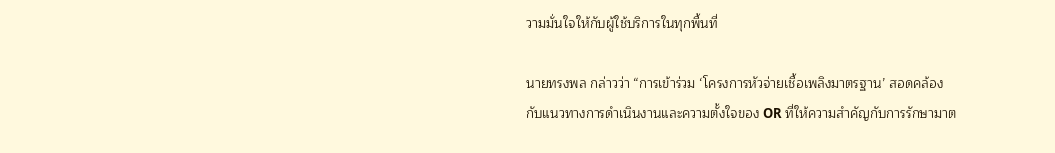วามมั่นใจให้กับผู้ใช้บริการในทุกพื้นที่

นายทรงพล กล่าวว่า “การเข้าร่วม ‘โครงการหัวจ่ายเชื้อเพลิงมาตรฐาน’ สอดคล้องกับแนวทางการดำเนินงานและความตั้งใจของ OR ที่ให้ความสำคัญกับการรักษามาต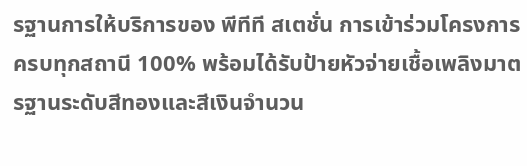รฐานการให้บริการของ พีทีที สเตชั่น การเข้าร่วมโครงการครบทุกสถานี 100% พร้อมได้รับป้ายหัวจ่ายเชื้อเพลิงมาตรฐานระดับสีทองและสีเงินจำนวน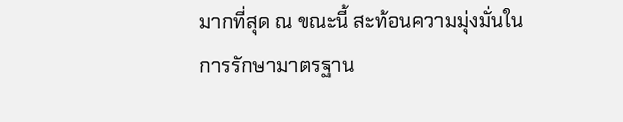มากที่สุด ณ ขณะนี้ สะท้อนความมุ่งมั่นในการรักษามาตรฐาน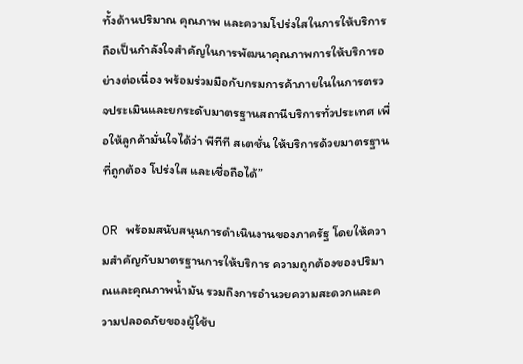ทั้งด้านปริมาณ คุณภาพ และความโปร่งใสในการให้บริการ ถือเป็นกำลังใจสำคัญในการพัฒนาคุณภาพการให้บริการอย่างต่อเนื่อง พร้อมร่วมมือกับกรมการค้าภายในในการตรวจประเมินและยกระดับมาตรฐานสถานีบริการทั่วประเทศ เพื่อให้ลูกค้ามั่นใจได้ว่า พีทีที สเตชั่น ให้บริการด้วยมาตรฐานที่ถูกต้อง โปร่งใส และเชื่อถือได้”

OR พร้อมสนับสนุนการดำเนินงานของภาครัฐ โดยให้ความสำคัญกับมาตรฐานการให้บริการ ความถูกต้องของปริมาณและคุณภาพน้ำมัน รวมถึงการอำนวยความสะดวกและความปลอดภัยของผู้ใช้บ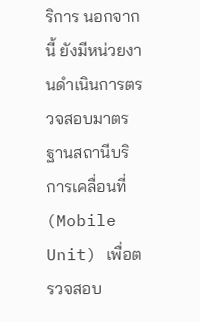ริการ นอกจากนี้ ยังมีหน่วยงานดำเนินการตรวจสอบมาตรฐานสถานีบริการเคลื่อนที่ (Mobile Unit) เพื่อตรวจสอบ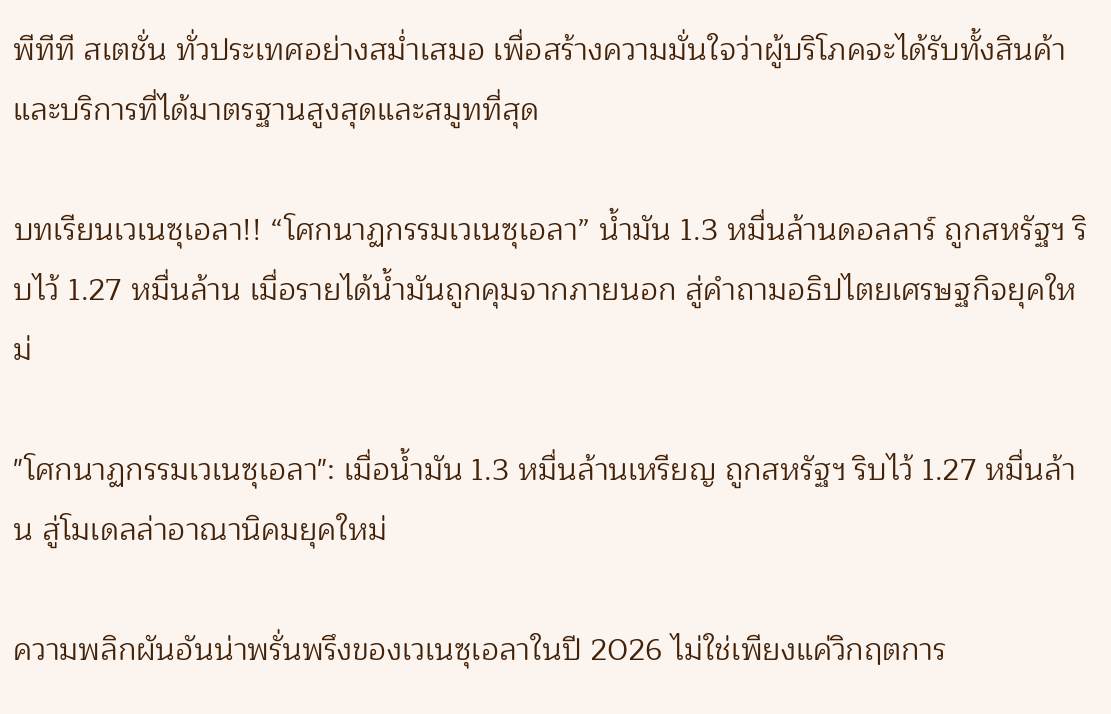พีทีที สเตชั่น ทั่วประเทศอย่างสม่ำเสมอ เพื่อสร้างความมั่นใจว่าผู้บริโภคจะได้รับทั้งสินค้าและบริการที่ได้มาตรฐานสูงสุดและสมูทที่สุด

บทเรียนเวเนซุเอลา!! “โศกนาฏกรรมเวเนซุเอลา” น้ำมัน 1.3 หมื่นล้านดอลลาร์ ถูกสหรัฐฯ ริบไว้ 1.27 หมื่นล้าน เมื่อรายได้น้ำมันถูกคุมจากภายนอก สู่คำถามอธิปไตยเศรษฐกิจยุคใหม่

"โศกนาฏกรรมเวเนซุเอลา": เมื่อน้ำมัน 1.3 หมื่นล้านเหรียญ ถูกสหรัฐฯ ริบไว้ 1.27 หมื่นล้าน สู่โมเดลล่าอาณานิคมยุคใหม่

ความพลิกผันอันน่าพรั่นพรึงของเวเนซุเอลาในปี 2026 ไม่ใช่เพียงแค่วิกฤตการ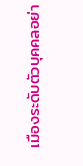เมืองระดับตัวบุคคลอย่า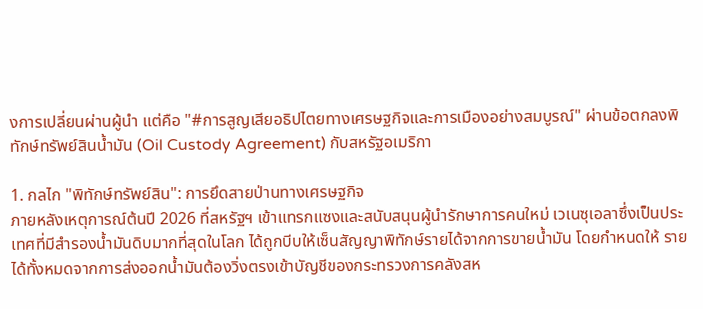งการเปลี่ยนผ่านผู้นำ แต่คือ "#การสูญเสียอธิปไตยทางเศรษฐกิจและการเมืองอย่างสมบูรณ์" ผ่านข้อตกลงพิทักษ์ทรัพย์สินน้ำมัน (Oil Custody Agreement) กับสหรัฐอเมริกา

1. กลไก "พิทักษ์ทรัพย์สิน": การยึดสายป่านทางเศรษฐกิจ
ภายหลังเหตุการณ์ต้นปี 2026 ที่สหรัฐฯ เข้าแทรกแซงและสนับสนุนผู้นำรักษาการคนใหม่ เวเนซุเอลาซึ่งเป็นประเทศที่มีสำรองน้ำมันดิบมากที่สุดในโลก ได้ถูกบีบให้เซ็นสัญญาพิทักษ์รายได้จากการขายน้ำมัน โดยกำหนดให้ รายได้ทั้งหมดจากการส่งออกน้ำมันต้องวิ่งตรงเข้าบัญชีของกระทรวงการคลังสห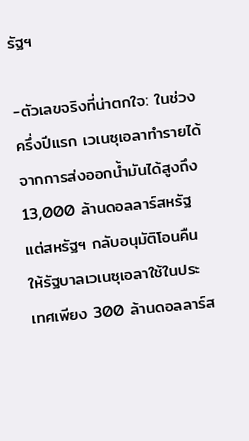รัฐฯ

-ตัวเลขจริงที่น่าตกใจ: ในช่วงครึ่งปีแรก เวเนซุเอลาทำรายได้จากการส่งออกน้ำมันได้สูงถึง 13,000 ล้านดอลลาร์สหรัฐ แต่สหรัฐฯ กลับอนุมัติโอนคืนให้รัฐบาลเวเนซุเอลาใช้ในประเทศเพียง 300 ล้านดอลลาร์ส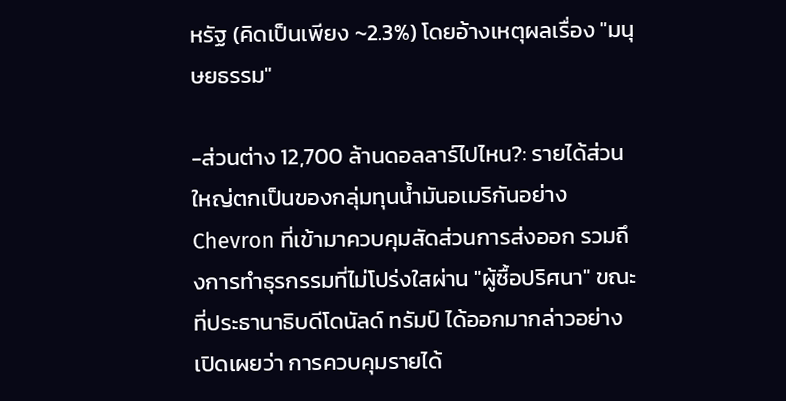หรัฐ (คิดเป็นเพียง ~2.3%) โดยอ้างเหตุผลเรื่อง "มนุษยธรรม"

-ส่วนต่าง 12,700 ล้านดอลลาร์ไปไหน?: รายได้ส่วนใหญ่ตกเป็นของกลุ่มทุนน้ำมันอเมริกันอย่าง Chevron ที่เข้ามาควบคุมสัดส่วนการส่งออก รวมถึงการทำธุรกรรมที่ไม่โปร่งใสผ่าน "ผู้ซื้อปริศนา" ขณะที่ประธานาธิบดีโดนัลด์ ทรัมป์ ได้ออกมากล่าวอย่างเปิดเผยว่า การควบคุมรายได้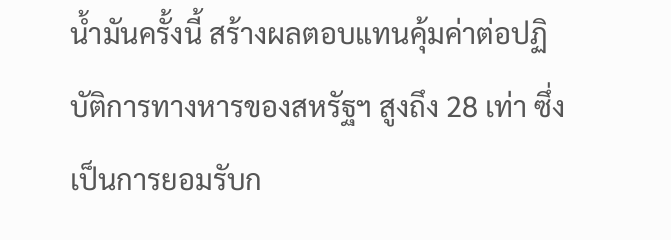น้ำมันครั้งนี้ สร้างผลตอบแทนคุ้มค่าต่อปฏิบัติการทางหารของสหรัฐฯ สูงถึง 28 เท่า ซึ่งเป็นการยอมรับก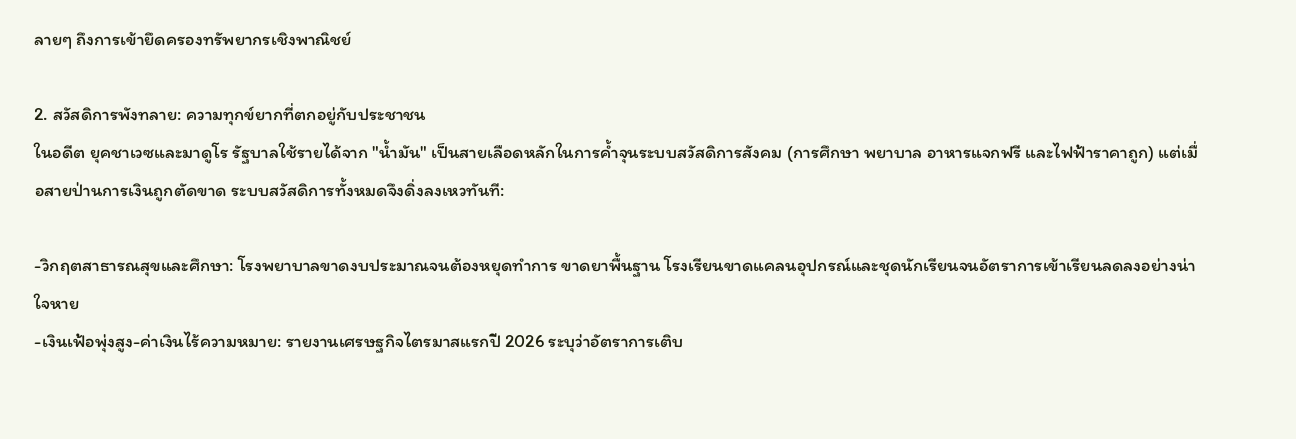ลายๆ ถึงการเข้ายึดครองทรัพยากรเชิงพาณิชย์

2. สวัสดิการพังทลาย: ความทุกข์ยากที่ตกอยู่กับประชาชน
ในอดีต ยุคชาเวซและมาดูโร รัฐบาลใช้รายได้จาก "น้ำมัน" เป็นสายเลือดหลักในการค้ำจุนระบบสวัสดิการสังคม (การศึกษา พยาบาล อาหารแจกฟรี และไฟฟ้าราคาถูก) แต่เมื่อสายป่านการเงินถูกตัดขาด ระบบสวัสดิการทั้งหมดจึงดิ่งลงเหวทันที:

-วิกฤตสาธารณสุขและศึกษา: โรงพยาบาลขาดงบประมาณจนต้องหยุดทำการ ขาดยาพื้นฐาน โรงเรียนขาดแคลนอุปกรณ์และชุดนักเรียนจนอัตราการเข้าเรียนลดลงอย่างน่าใจหาย
-เงินเฟ้อพุ่งสูง-ค่าเงินไร้ความหมาย: รายงานเศรษฐกิจไตรมาสแรกปี 2026 ระบุว่าอัตราการเติบ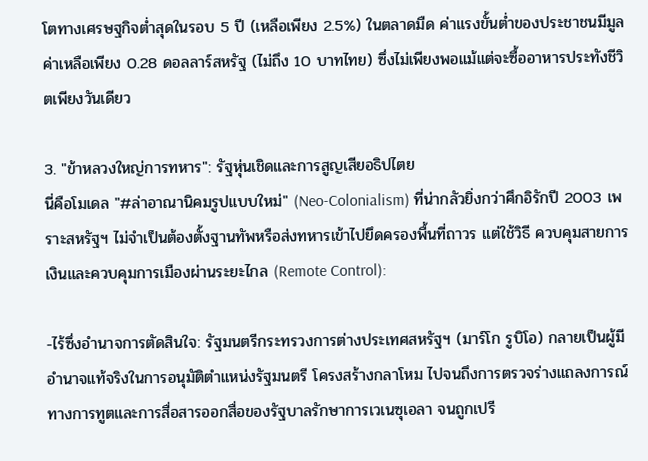โตทางเศรษฐกิจต่ำสุดในรอบ 5 ปี (เหลือเพียง 2.5%) ในตลาดมืด ค่าแรงขั้นต่ำของประชาชนมีมูลค่าเหลือเพียง 0.28 ดอลลาร์สหรัฐ (ไม่ถึง 10 บาทไทย) ซึ่งไม่เพียงพอแม้แต่จะซื้ออาหารประทังชีวิตเพียงวันเดียว

3. "ข้าหลวงใหญ่การทหาร": รัฐหุ่นเชิดและการสูญเสียอธิปไตย
นี่คือโมเดล "#ล่าอาณานิคมรูปแบบใหม่" (Neo-Colonialism) ที่น่ากลัวยิ่งกว่าศึกอิรักปี 2003 เพราะสหรัฐฯ ไม่จำเป็นต้องตั้งฐานทัพหรือส่งทหารเข้าไปยึดครองพื้นที่ถาวร แต่ใช้วิธี ควบคุมสายการเงินและควบคุมการเมืองผ่านระยะไกล (Remote Control):

-ไร้ซึ่งอำนาจการตัดสินใจ: รัฐมนตรีกระทรวงการต่างประเทศสหรัฐฯ (มาร์โก รูบิโอ) กลายเป็นผู้มีอำนาจแท้จริงในการอนุมัติตำแหน่งรัฐมนตรี โครงสร้างกลาโหม ไปจนถึงการตรวจร่างแถลงการณ์ทางการทูตและการสื่อสารออกสื่อของรัฐบาลรักษาการเวเนซุเอลา จนถูกเปรี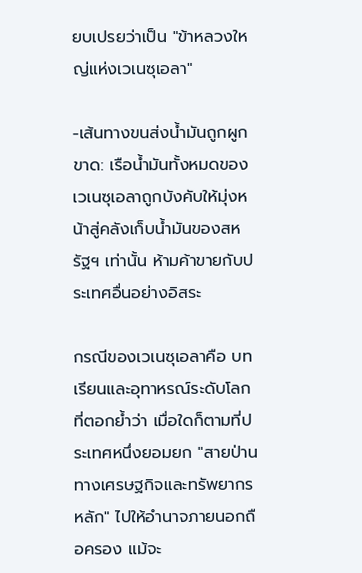ยบเปรยว่าเป็น "ข้าหลวงใหญ่แห่งเวเนซุเอลา"

-เส้นทางขนส่งน้ำมันถูกผูกขาด: เรือน้ำมันทั้งหมดของเวเนซุเอลาถูกบังคับให้มุ่งหน้าสู่คลังเก็บน้ำมันของสหรัฐฯ เท่านั้น ห้ามค้าขายกับประเทศอื่นอย่างอิสระ

กรณีของเวเนซุเอลาคือ บทเรียนและอุทาหรณ์ระดับโลก ที่ตอกย้ำว่า เมื่อใดก็ตามที่ประเทศหนึ่งยอมยก "สายป่านทางเศรษฐกิจและทรัพยากรหลัก" ไปให้อำนาจภายนอกถือครอง แม้จะ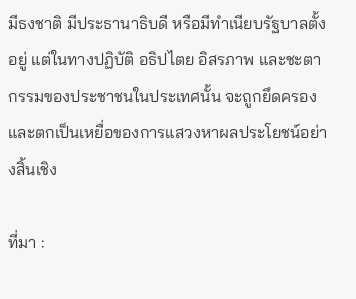มีธงชาติ มีประธานาธิบดี หรือมีทำเนียบรัฐบาลตั้งอยู่ แต่ในทางปฏิบัติ อธิปไตย อิสรภาพ และชะตากรรมของประชาชนในประเทศนั้น จะถูกยึดครองและตกเป็นเหยื่อของการแสวงหาผลประโยชน์อย่างสิ้นเชิง

ที่มา :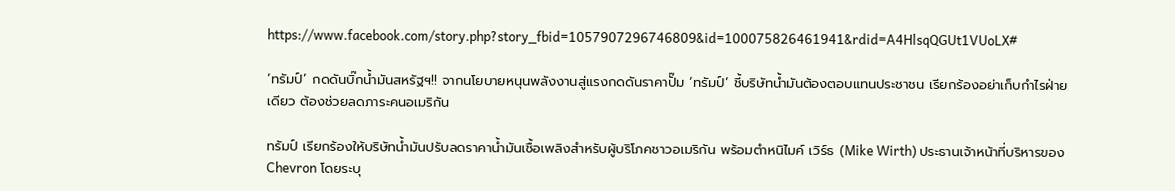https://www.facebook.com/story.php?story_fbid=1057907296746809&id=100075826461941&rdid=A4HlsqQGUt1VUoLX#

‘ทรัมป์’ กดดันบิ๊กน้ำมันสหรัฐฯ!! จากนโยบายหนุนพลังงานสู่แรงกดดันราคาปั๊ม ‘ทรัมป์’ ชี้บริษัทน้ำมันต้องตอบแทนประชาชน เรียกร้องอย่าเก็บกำไรฝ่ายเดียว ต้องช่วยลดภาระคนอเมริกัน

ทรัมป์ เรียกร้องให้บริษัทน้ำมันปรับลดราคาน้ำมันเชื้อเพลิงสำหรับผู้บริโภคชาวอเมริกัน พร้อมตำหนิไมค์ เวิร์ธ (Mike Wirth) ประธานเจ้าหน้าที่บริหารของ Chevron โดยระบุ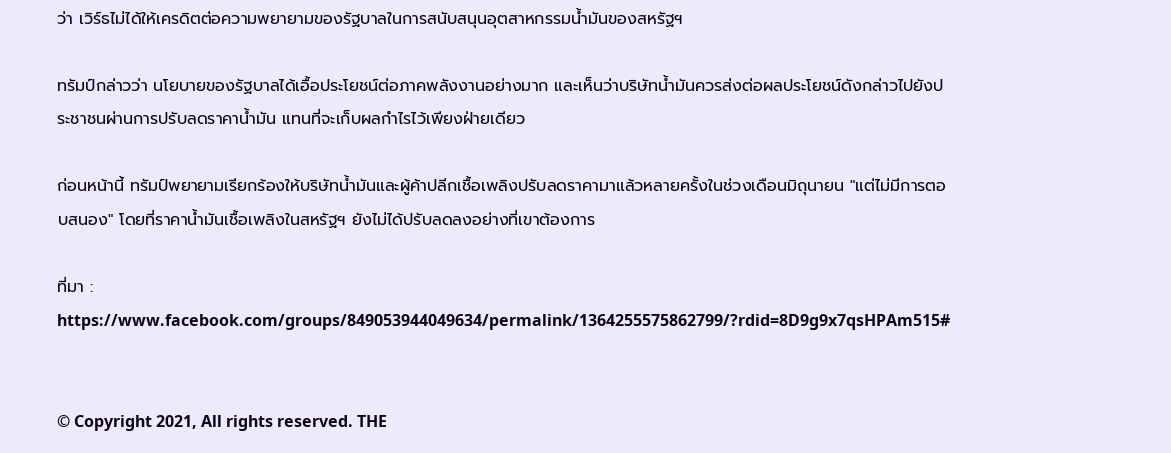ว่า เวิร์ธไม่ได้ให้เครดิตต่อความพยายามของรัฐบาลในการสนับสนุนอุตสาหกรรมน้ำมันของสหรัฐฯ

ทรัมป์กล่าวว่า นโยบายของรัฐบาลได้เอื้อประโยชน์ต่อภาคพลังงานอย่างมาก และเห็นว่าบริษัทน้ำมันควรส่งต่อผลประโยชน์ดังกล่าวไปยังประชาชนผ่านการปรับลดราคาน้ำมัน แทนที่จะเก็บผลกำไรไว้เพียงฝ่ายเดียว

ก่อนหน้านี้ ทรัมป์พยายามเรียกร้องให้บริษัทน้ำมันและผู้ค้าปลีกเชื้อเพลิงปรับลดราคามาแล้วหลายครั้งในช่วงเดือนมิถุนายน "แต่ไม่มีการตอบสนอง" โดยที่ราคาน้ำมันเชื้อเพลิงในสหรัฐฯ ยังไม่ได้ปรับลดลงอย่างที่เขาต้องการ

ที่มา : https://www.facebook.com/groups/849053944049634/permalink/1364255575862799/?rdid=8D9g9x7qsHPAm515#


© Copyright 2021, All rights reserved. THE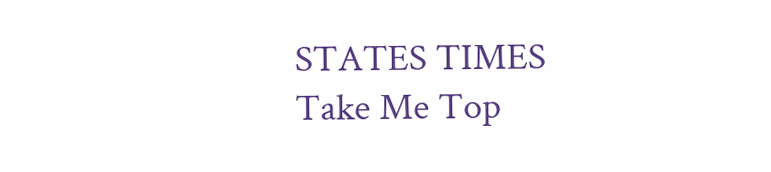STATES TIMES
Take Me Top